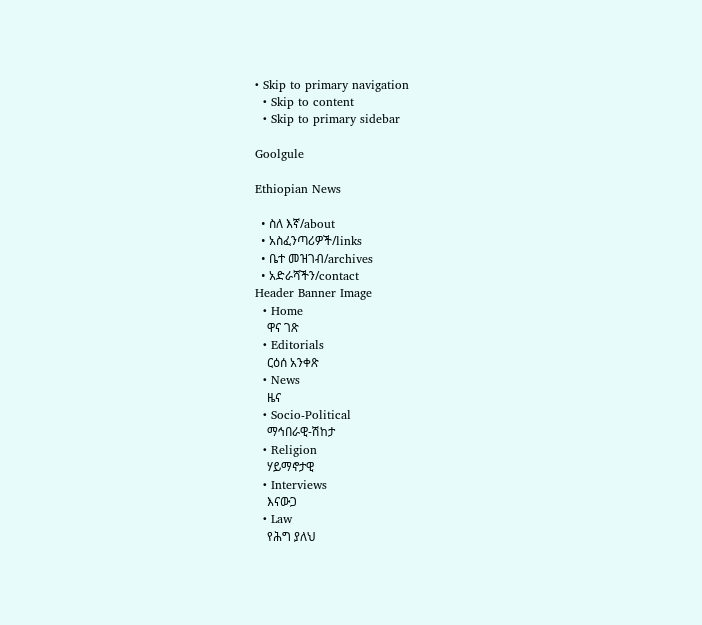• Skip to primary navigation
  • Skip to content
  • Skip to primary sidebar

Goolgule

Ethiopian News

  • ስለ እኛ/about
  • አስፈንጣሪዎች/links
  • ቤተ መዝገብ/archives
  • አድራሻችን/contact
Header Banner Image
  • Home
    ዋና ገጽ
  • Editorials
    ርዕሰ አንቀጽ
  • News
    ዜና
  • Socio-Political
    ማኅበራዊ-ሽከታ
  • Religion
    ሃይማኖታዊ
  • Interviews
    እናውጋ
  • Law
    የሕግ ያለህ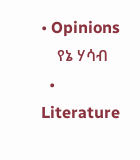• Opinions
    የኔ ሃሳብ
  • Literature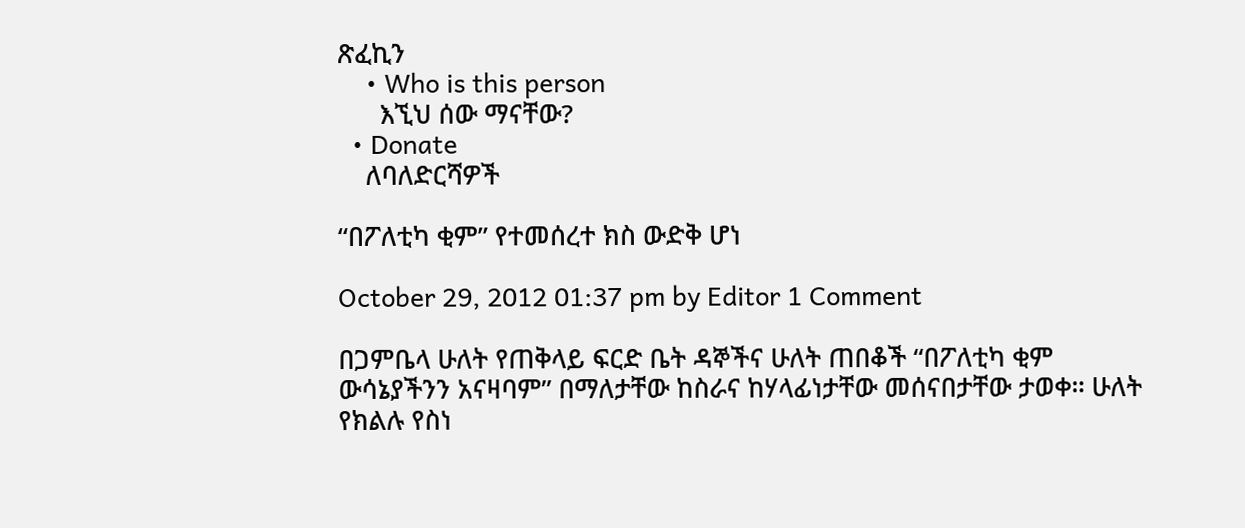ጽፈኪን
    • Who is this person
      እኚህ ሰው ማናቸው?
  • Donate
    ለባለድርሻዎች

“በፖለቲካ ቂም” የተመሰረተ ክስ ውድቅ ሆነ

October 29, 2012 01:37 pm by Editor 1 Comment

በጋምቤላ ሁለት የጠቅላይ ፍርድ ቤት ዳኞችና ሁለት ጠበቆች “በፖለቲካ ቂም ውሳኔያችንን አናዛባም” በማለታቸው ከስራና ከሃላፊነታቸው መሰናበታቸው ታወቀ። ሁለት የክልሉ የስነ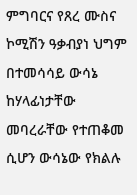ምግባርና የጸረ ሙስና ኮሚሽን ዓቃብያነ ህግም በተመሳሳይ ውሳኔ ከሃላፊነታቸው መባረራቸው የተጠቆመ ሲሆን ውሳኔው የክልሉ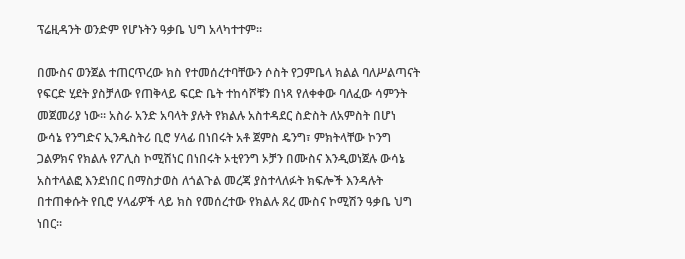ፕሬዚዳንት ወንድም የሆኑትን ዓቃቤ ህግ አላካተተም።

በሙስና ወንጀል ተጠርጥረው ክስ የተመሰረተባቸውን ሶስት የጋምቤላ ክልል ባለሥልጣናት የፍርድ ሂደት ያስቻለው የጠቅላይ ፍርድ ቤት ተከሳሾቹን በነጻ የለቀቀው ባለፈው ሳምንት መጀመሪያ ነው። አስራ አንድ አባላት ያሉት የክልሉ አስተዳደር ስድስት ለአምስት በሆነ ውሳኔ የንግድና ኢንዱስትሪ ቢሮ ሃላፊ በነበሩት አቶ ጀምስ ዴንግ፣ ምክትላቸው ኮንግ ጋልዎክና የክልሉ የፖሊስ ኮሚሽነር በነበሩት ኦቲየንግ ኦቻን በሙስና እንዲወነጀሉ ውሳኔ አስተላልፎ እንደነበር በማስታወስ ለጎልጉል መረጃ ያስተላለፉት ክፍሎች እንዳሉት በተጠቀሱት የቢሮ ሃላፊዎች ላይ ክስ የመሰረተው የክልሉ ጸረ ሙስና ኮሚሽን ዓቃቤ ህግ ነበር።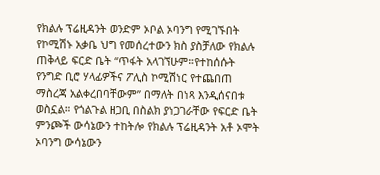የክልሉ ፕሬዚዳንት ወንድም ኦቦል ኦባንግ የሚገኙበት የኮሚሽኑ አቃቤ ህግ የመሰረተውን ክስ ያስቻለው የክልሉ ጠቅላይ ፍርድ ቤት “ጥፋት አላገኘሁም።የተከሰሱት የንግድ ቢሮ ሃላፊዎችና ፖሊስ ኮሚሽነር የተጨበጠ ማስረጃ አልቀረበባቸውም” በማለት በነጻ እንዲሰናበቱ ወስኗል። የጎልጉል ዘጋቢ በስልክ ያነጋገራቸው የፍርድ ቤት ምንጮች ውሳኔውን ተከትሎ የክልሉ ፕሬዚዳንት አቶ ኦሞት ኦባንግ ውሳኔውን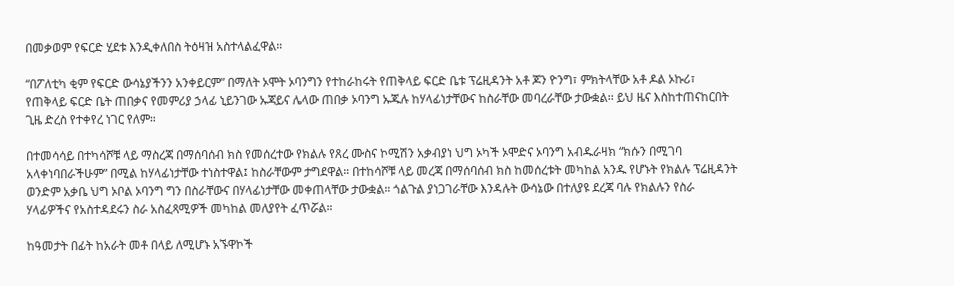በመቃወም የፍርድ ሂደቱ እንዲቀለበስ ትዕዛዝ አስተላልፈዋል።

“በፖለቲካ ቂም የፍርድ ውሳኔያችንን አንቀይርም” በማለት ኦሞት ኦባንግን የተከራከሩት የጠቅላይ ፍርድ ቤቱ ፕሬዚዳንት አቶ ጆን ዮንግ፣ ምክትላቸው አቶ ዶል ኦኩሪ፣ የጠቅላይ ፍርድ ቤት ጠበቃና የመምሪያ ኃላፊ ኒይንገው ኡጃይና ሌላው ጠበቃ ኦባንግ ኡጁሉ ከሃላፊነታቸውና ከስራቸው መባረራቸው ታውቋል፡፡ ይህ ዜና እስከተጠናከርበት ጊዜ ድረስ የተቀየረ ነገር የለም።

በተመሳሳይ በተካሳሾቹ ላይ ማስረጃ በማሰባሰብ ክስ የመሰረተው የክልሉ የጸረ ሙስና ኮሚሽን አቃብያነ ህግ ኦካች ኦሞድና ኦባንግ አብዱራዛክ “ክሱን በሚገባ አላቀነባበራችሁም” በሚል ከሃላፊነታቸው ተነስተዋል፤ ከስራቸውም ታግደዋል። በተከሳሾቹ ላይ መረጃ በማሰባሰብ ክስ ከመሰረቱት መካከል አንዱ የሆኑት የክልሉ ፕሬዚዳንት ወንድም አቃቤ ህግ ኦቦል ኦባንግ ግን በስራቸውና በሃላፊነታቸው መቀጠላቸው ታውቋል። ጎልጉል ያነጋገራቸው እንዳሉት ውሳኔው በተለያዩ ደረጃ ባሉ የክልሉን የስራ ሃላፊዎችና የአስተዳደሩን ስራ አስፈጻሚዎች መካከል መለያየት ፈጥሯል።

ከዓመታት በፊት ከአራት መቶ በላይ ለሚሆኑ አኙዋኮች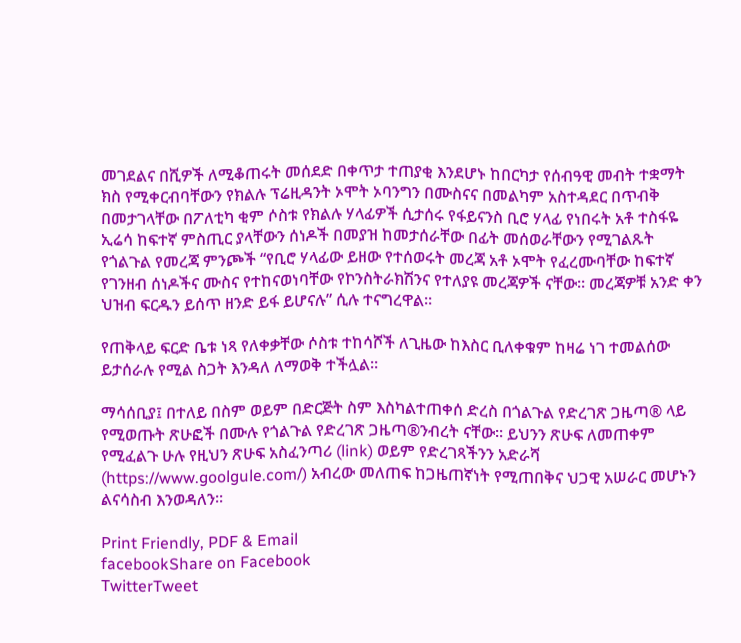መገደልና በሺዎች ለሚቆጠሩት መሰደድ በቀጥታ ተጠያቂ እንደሆኑ ከበርካታ የሰብዓዊ መብት ተቋማት ክስ የሚቀርብባቸውን የክልሉ ፕሬዚዳንት ኦሞት ኦባንግን በሙስናና በመልካም አስተዳደር በጥብቅ በመታገላቸው በፖለቲካ ቂም ሶስቱ የክልሉ ሃላፊዎች ሲታሰሩ የፋይናንስ ቢሮ ሃላፊ የነበሩት አቶ ተስፋዬ ኢሬሳ ከፍተኛ ምስጢር ያላቸውን ሰነዶች በመያዝ ከመታሰራቸው በፊት መሰወራቸውን የሚገልጹት የጎልጉል የመረጃ ምንጮች “የቢሮ ሃላፊው ይዘው የተሰወሩት መረጃ አቶ ኦሞት የፈረሙባቸው ከፍተኛ የገንዘብ ሰነዶችና ሙስና የተከናወነባቸው የኮንስትራክሽንና የተለያዩ መረጃዎች ናቸው። መረጃዎቹ አንድ ቀን ህዝብ ፍርዱን ይሰጥ ዘንድ ይፋ ይሆናሉ” ሲሉ ተናግረዋል።

የጠቅላይ ፍርድ ቤቱ ነጻ የለቀቃቸው ሶስቱ ተከሳሾች ለጊዜው ከእስር ቢለቀቁም ከዛሬ ነገ ተመልሰው ይታሰራሉ የሚል ስጋት እንዳለ ለማወቅ ተችሏል።

ማሳሰቢያ፤ በተለይ በስም ወይም በድርጅት ስም እስካልተጠቀሰ ድረስ በጎልጉል የድረገጽ ጋዜጣ® ላይ የሚወጡት ጽሁፎች በሙሉ የጎልጉል የድረገጽ ጋዜጣ®ንብረት ናቸው፡፡ ይህንን ጽሁፍ ለመጠቀም የሚፈልጉ ሁሉ የዚህን ጽሁፍ አስፈንጣሪ (link) ወይም የድረገጻችንን አድራሻ (https://www.goolgule.com/) አብረው መለጠፍ ከጋዜጠኛነት የሚጠበቅና ህጋዊ አሠራር መሆኑን ልናሳስብ እንወዳለን፡፡

Print Friendly, PDF & Email
facebookShare on Facebook
TwitterTweet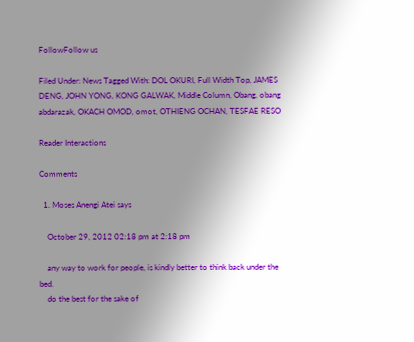FollowFollow us

Filed Under: News Tagged With: DOL OKURI, Full Width Top, JAMES DENG, JOHN YONG, KONG GALWAK, Middle Column, Obang, obang abdarazak, OKACH OMOD, omot, OTHIENG OCHAN, TESFAE RESO

Reader Interactions

Comments

  1. Moses Anengi Atei says

    October 29, 2012 02:18 pm at 2:18 pm

    any way to work for people, is kindly better to think back under the bed.
    do the best for the sake of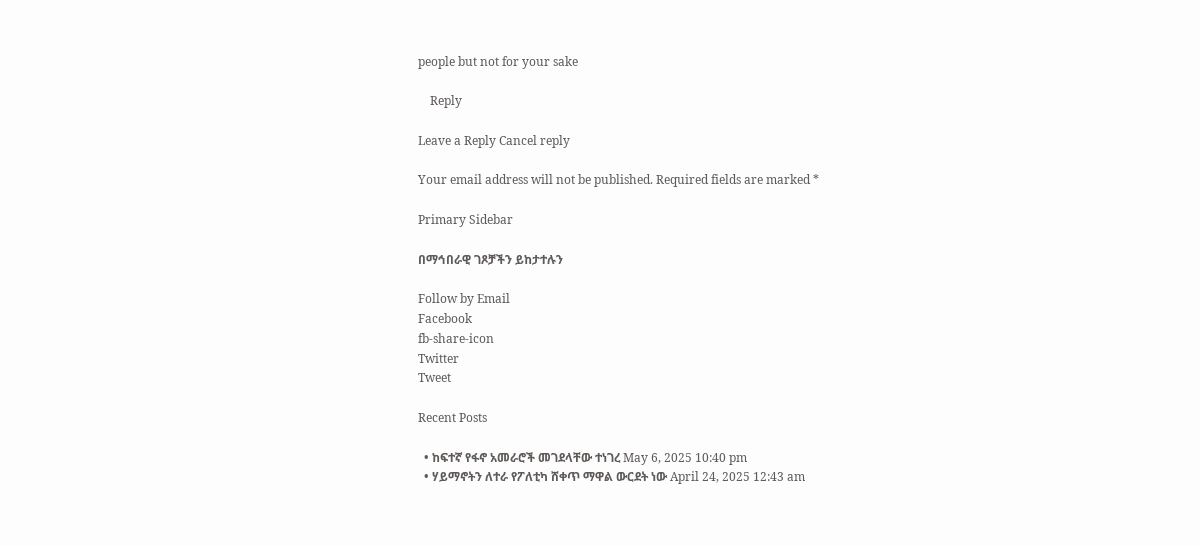people but not for your sake

    Reply

Leave a Reply Cancel reply

Your email address will not be published. Required fields are marked *

Primary Sidebar

በማኅበራዊ ገጾቻችን ይከታተሉን

Follow by Email
Facebook
fb-share-icon
Twitter
Tweet

Recent Posts

  • ከፍተኛ የፋኖ አመራሮች መገደላቸው ተነገረ May 6, 2025 10:40 pm
  • ሃይማኖትን ለተራ የፖለቲካ ሸቀጥ ማዋል ውርደት ነው April 24, 2025 12:43 am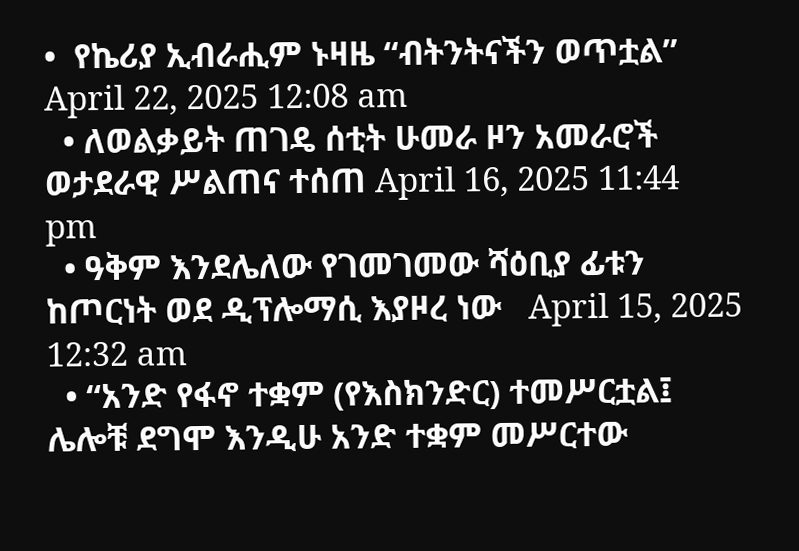•  የኬሪያ ኢብራሒም ኑዛዜ “ብትንትናችን ወጥቷል” April 22, 2025 12:08 am
  • ለወልቃይት ጠገዴ ሰቲት ሁመራ ዞን አመራሮች ወታደራዊ ሥልጠና ተሰጠ April 16, 2025 11:44 pm
  • ዓቅም እንደሌለው የገመገመው ሻዕቢያ ፊቱን ከጦርነት ወደ ዲፕሎማሲ እያዞረ ነው   April 15, 2025 12:32 am
  • “አንድ የፋኖ ተቋም (የእስክንድር) ተመሥርቷል፤ ሌሎቹ ደግሞ እንዲሁ አንድ ተቋም መሥርተው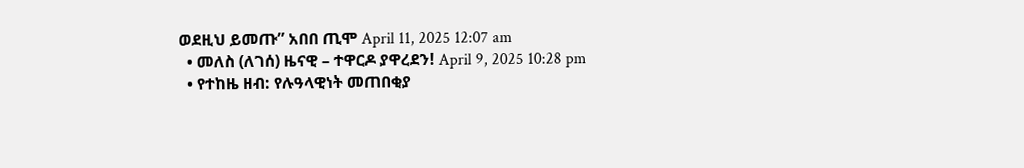ወደዚህ ይመጡ” አበበ ጢሞ April 11, 2025 12:07 am
  • መለስ (ለገሰ) ዜናዊ – ተዋርዶ ያዋረደን! April 9, 2025 10:28 pm
  • የተከዜ ዘብ: የሉዓላዊነት መጠበቂያ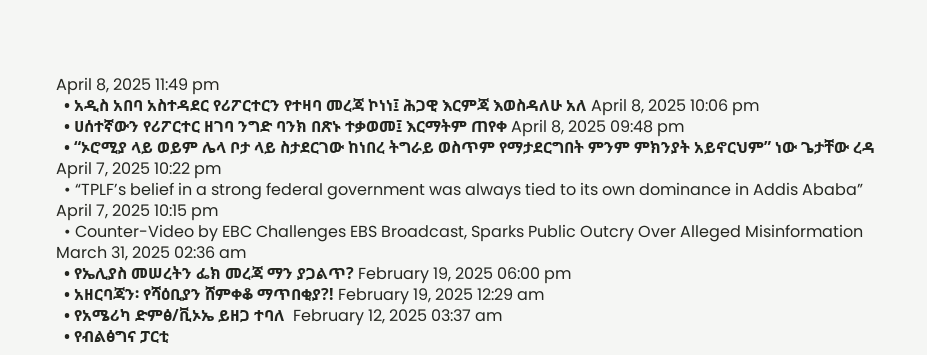April 8, 2025 11:49 pm
  • አዲስ አበባ አስተዳደር የሪፖርተርን የተዛባ መረጃ ኮነነ፤ ሕጋዊ እርምጃ እወስዳለሁ አለ April 8, 2025 10:06 pm
  • ሀሰተኛውን የሪፖርተር ዘገባ ንግድ ባንክ በጽኑ ተቃወመ፤ እርማትም ጠየቀ April 8, 2025 09:48 pm
  • “ኦሮሚያ ላይ ወይም ሌላ ቦታ ላይ ስታደርገው ከነበረ ትግራይ ወስጥም የማታደርግበት ምንም ምክንያት አይኖርህም” ነው ጌታቸው ረዳ April 7, 2025 10:22 pm
  • “TPLF’s belief in a strong federal government was always tied to its own dominance in Addis Ababa” April 7, 2025 10:15 pm
  • Counter-Video by EBC Challenges EBS Broadcast, Sparks Public Outcry Over Alleged Misinformation March 31, 2025 02:36 am
  • የኤሊያስ መሠረትን ፌክ መረጃ ማን ያጋልጥ? February 19, 2025 06:00 pm
  • አዘርባጃን፡ የሻዕቢያን ሸምቀቆ ማጥበቂያ?! February 19, 2025 12:29 am
  • የአሜሪካ ድምፅ/ቪኦኤ ይዘጋ ተባለ  February 12, 2025 03:37 am
  • የብልፅግና ፓርቲ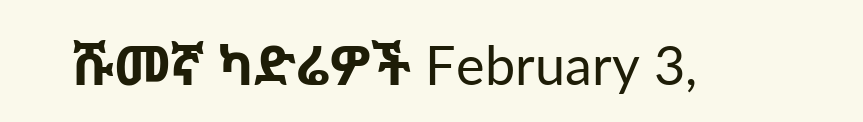ሹመኛ ካድሬዎች February 3,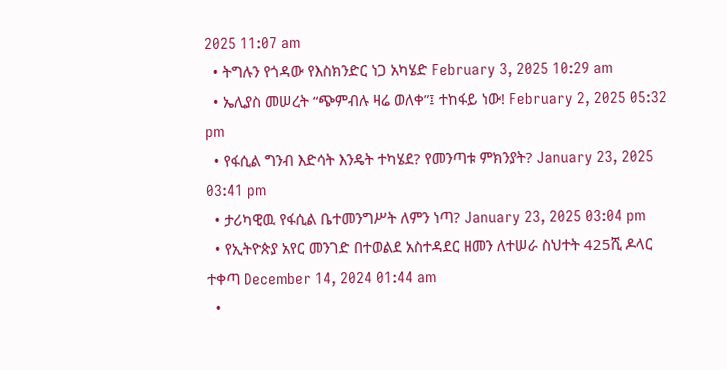2025 11:07 am
  • ትግሉን የጎዳው የእስክንድር ነጋ አካሄድ February 3, 2025 10:29 am
  • ኤሊያስ መሠረት “ጭምብሉ ዛሬ ወለቀ”፤ ተከፋይ ነው! February 2, 2025 05:32 pm
  • የፋሲል ግንብ እድሳት እንዴት ተካሄደ? የመንጣቱ ምክንያት? January 23, 2025 03:41 pm
  • ታሪካዊዉ የፋሲል ቤተመንግሥት ለምን ነጣ? January 23, 2025 03:04 pm
  • የኢትዮጵያ አየር መንገድ በተወልደ አስተዳደር ዘመን ለተሠራ ስህተት 425ሺ ዶላር ተቀጣ December 14, 2024 01:44 am
  •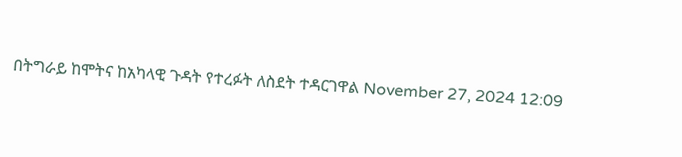በትግራይ ከሞትና ከአካላዊ ጉዳት የተረፉት ለስደት ተዳርገዋል November 27, 2024 12:09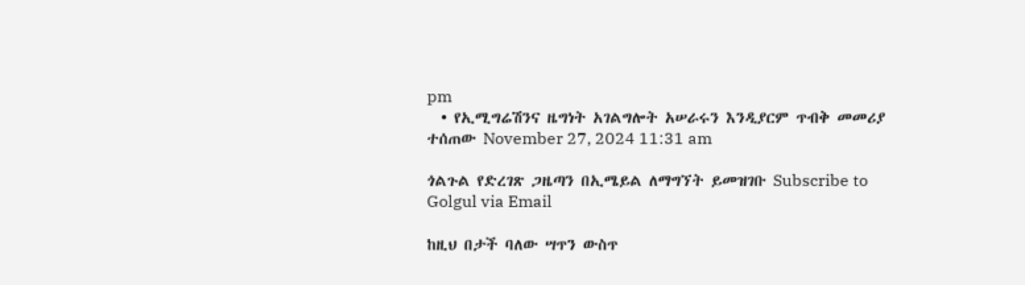pm
  • የኢሚግሬሽንና ዜግነት አገልግሎት አሠራሩን እንዲያርም ጥብቅ መመሪያ ተሰጠው November 27, 2024 11:31 am

ጎልጉል የድረገጽ ጋዜጣን በኢሜይል ለማግኘት ይመዝገቡ Subscribe to Golgul via Email

ከዚህ በታች ባለው ሣጥን ውስጥ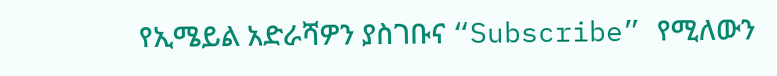የኢሜይል አድራሻዎን ያስገቡና “Subscribe” የሚለውን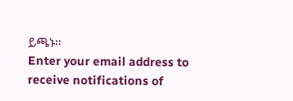ይጫኑ፡፡
Enter your email address to receive notifications of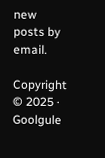new posts by email.

Copyright © 2025 · Goolgule